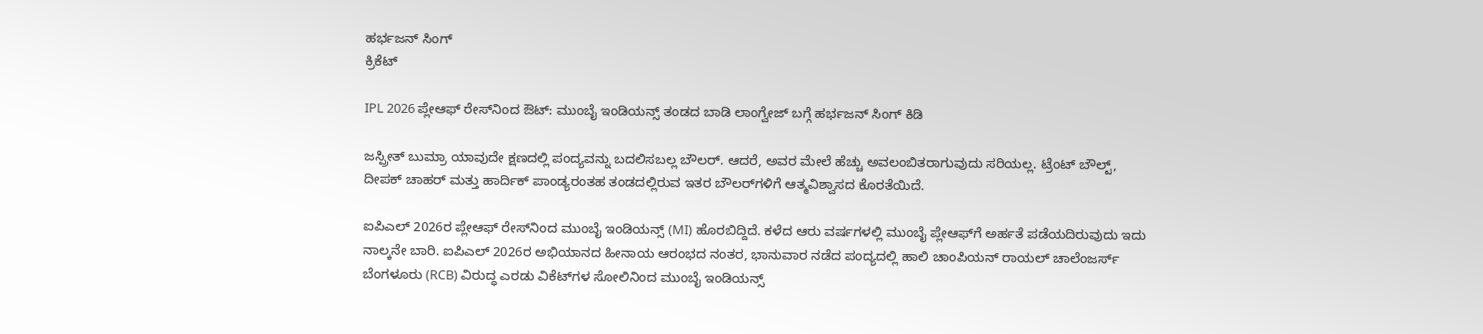ಹರ್ಭಜನ್ ಸಿಂಗ್
ಕ್ರಿಕೆಟ್

IPL 2026 ಪ್ಲೇಆಫ್ ರೇಸ್‌ನಿಂದ ಔಟ್: ಮುಂಬೈ ಇಂಡಿಯನ್ಸ್ ತಂಡದ ಬಾಡಿ ಲಾಂಗ್ವೇಜ್ ಬಗ್ಗೆ ಹರ್ಭಜನ್ ಸಿಂಗ್ ಕಿಡಿ

ಜಸ್ಪ್ರೀತ್ ಬುಮ್ರಾ ಯಾವುದೇ ಕ್ಷಣದಲ್ಲಿ ಪಂದ್ಯವನ್ನು ಬದಲಿಸಬಲ್ಲ ಬೌಲರ್. ಆದರೆ, ಅವರ ಮೇಲೆ ಹೆಚ್ಚು ಅವಲಂಬಿತರಾಗುವುದು ಸರಿಯಲ್ಲ. ಟ್ರೆಂಟ್ ಬೌಲ್ಟ್, ದೀಪಕ್ ಚಾಹರ್ ಮತ್ತು ಹಾರ್ದಿಕ್ ಪಾಂಡ್ಯರಂತಹ ತಂಡದಲ್ಲಿರುವ ಇತರ ಬೌಲರ್‌ಗಳಿಗೆ ಆತ್ಮವಿಶ್ವಾಸದ ಕೊರತೆಯಿದೆ.

ಐಪಿಎಲ್ 2026ರ ಪ್ಲೇಆಫ್ ರೇಸ್‌ನಿಂದ ಮುಂಬೈ ಇಂಡಿಯನ್ಸ್ (MI) ಹೊರಬಿದ್ದಿದೆ. ಕಳೆದ ಆರು ವರ್ಷಗಳಲ್ಲಿ ಮುಂಬೈ ಪ್ಲೇಆಫ್‌ಗೆ ಅರ್ಹತೆ ಪಡೆಯದಿರುವುದು ಇದು ನಾಲ್ಕನೇ ಬಾರಿ. ಐಪಿಎಲ್ 2026ರ ಅಭಿಯಾನದ ಹೀನಾಯ ಆರಂಭದ ನಂತರ, ಭಾನುವಾರ ನಡೆದ ಪಂದ್ಯದಲ್ಲಿ ಹಾಲಿ ಚಾಂಪಿಯನ್ ರಾಯಲ್ ಚಾಲೆಂಜರ್ಸ್ ಬೆಂಗಳೂರು (RCB) ವಿರುದ್ಧ ಎರಡು ವಿಕೆಟ್‌ಗಳ ಸೋಲಿನಿಂದ ಮುಂಬೈ ಇಂಡಿಯನ್ಸ್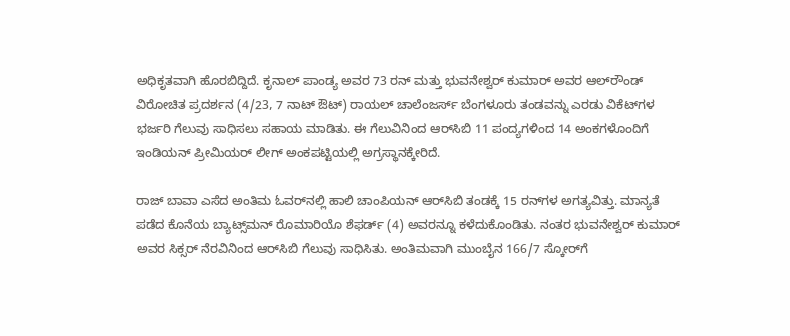ಅಧಿಕೃತವಾಗಿ ಹೊರಬಿದ್ದಿದೆ. ಕೃನಾಲ್ ಪಾಂಡ್ಯ ಅವರ 73 ರನ್ ಮತ್ತು ಭುವನೇಶ್ವರ್ ಕುಮಾರ್ ಅವರ ಆಲ್‌ರೌಂಡ್ ವಿರೋಚಿತ ಪ್ರದರ್ಶನ (4/23, 7 ನಾಟ್ ಔಟ್) ರಾಯಲ್ ಚಾಲೆಂಜರ್ಸ್ ಬೆಂಗಳೂರು ತಂಡವನ್ನು ಎರಡು ವಿಕೆಟ್‌ಗಳ ಭರ್ಜರಿ ಗೆಲುವು ಸಾಧಿಸಲು ಸಹಾಯ ಮಾಡಿತು. ಈ ಗೆಲುವಿನಿಂದ ಆರ್‌ಸಿಬಿ 11 ಪಂದ್ಯಗಳಿಂದ 14 ಅಂಕಗಳೊಂದಿಗೆ ಇಂಡಿಯನ್ ಪ್ರೀಮಿಯರ್ ಲೀಗ್ ಅಂಕಪಟ್ಟಿಯಲ್ಲಿ ಅಗ್ರಸ್ಥಾನಕ್ಕೇರಿದೆ.

ರಾಜ್ ಬಾವಾ ಎಸೆದ ಅಂತಿಮ ಓವರ್‌ನಲ್ಲಿ ಹಾಲಿ ಚಾಂಪಿಯನ್ ಆರ್‌ಸಿಬಿ ತಂಡಕ್ಕೆ 15 ರನ್‌ಗಳ ಅಗತ್ಯವಿತ್ತು. ಮಾನ್ಯತೆ ಪಡೆದ ಕೊನೆಯ ಬ್ಯಾಟ್ಸ್‌ಮನ್ ರೊಮಾರಿಯೊ ಶೆಫರ್ಡ್ (4) ಅವರನ್ನೂ ಕಳೆದುಕೊಂಡಿತು. ನಂತರ ಭುವನೇಶ್ವರ್ ಕುಮಾರ್ ಅವರ ಸಿಕ್ಸರ್ ನೆರವಿನಿಂದ ಆರ್‌ಸಿಬಿ ಗೆಲುವು ಸಾಧಿಸಿತು. ಅಂತಿಮವಾಗಿ ಮುಂಬೈನ 166/7 ಸ್ಕೋರ್‌ಗೆ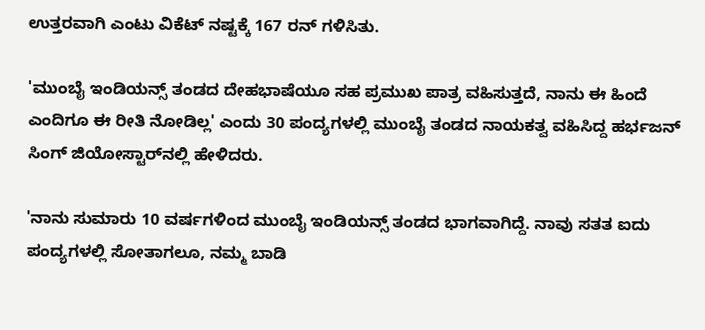ಉತ್ತರವಾಗಿ ಎಂಟು ವಿಕೆಟ್‌ ನಷ್ಟಕ್ಕೆ 167 ರನ್ ಗಳಿಸಿತು.

'ಮುಂಬೈ ಇಂಡಿಯನ್ಸ್ ತಂಡದ ದೇಹಭಾಷೆಯೂ ಸಹ ಪ್ರಮುಖ ಪಾತ್ರ ವಹಿಸುತ್ತದೆ, ನಾನು ಈ ಹಿಂದೆ ಎಂದಿಗೂ ಈ ರೀತಿ ನೋಡಿಲ್ಲ' ಎಂದು 30 ಪಂದ್ಯಗಳಲ್ಲಿ ಮುಂಬೈ ತಂಡದ ನಾಯಕತ್ವ ವಹಿಸಿದ್ದ ಹರ್ಭಜನ್ ಸಿಂಗ್ ಜಿಯೋಸ್ಟಾರ್‌ನಲ್ಲಿ ಹೇಳಿದರು.

'ನಾನು ಸುಮಾರು 10 ವರ್ಷಗಳಿಂದ ಮುಂಬೈ ಇಂಡಿಯನ್ಸ್ ತಂಡದ ಭಾಗವಾಗಿದ್ದೆ. ನಾವು ಸತತ ಐದು ಪಂದ್ಯಗಳಲ್ಲಿ ಸೋತಾಗಲೂ, ನಮ್ಮ ಬಾಡಿ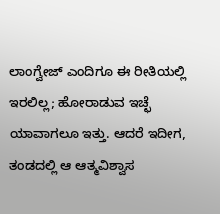ಲಾಂಗ್ವೇಜ್ ಎಂದಿಗೂ ಈ ರೀತಿಯಲ್ಲಿ ಇರಲಿಲ್ಲ; ಹೋರಾಡುವ ಇಚ್ಛೆ ಯಾವಾಗಲೂ ಇತ್ತು. ಆದರೆ ಇದೀಗ, ತಂಡದಲ್ಲಿ ಆ ಆತ್ಮವಿಶ್ವಾಸ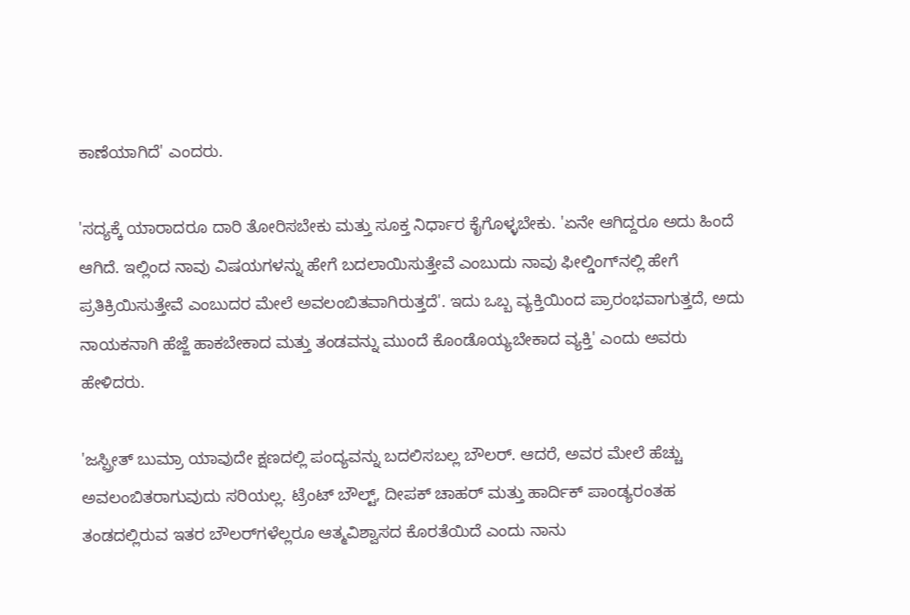ಕಾಣೆಯಾಗಿದೆ' ಎಂದರು.

'ಸದ್ಯಕ್ಕೆ ಯಾರಾದರೂ ದಾರಿ ತೋರಿಸಬೇಕು ಮತ್ತು ಸೂಕ್ತ ನಿರ್ಧಾರ ಕೈಗೊಳ್ಳಬೇಕು. 'ಏನೇ ಆಗಿದ್ದರೂ ಅದು ಹಿಂದೆ ಆಗಿದೆ. ಇಲ್ಲಿಂದ ನಾವು ವಿಷಯಗಳನ್ನು ಹೇಗೆ ಬದಲಾಯಿಸುತ್ತೇವೆ ಎಂಬುದು ನಾವು ಫೀಲ್ಡಿಂಗ್‌ನಲ್ಲಿ ಹೇಗೆ ಪ್ರತಿಕ್ರಿಯಿಸುತ್ತೇವೆ ಎಂಬುದರ ಮೇಲೆ ಅವಲಂಬಿತವಾಗಿರುತ್ತದೆ'. ಇದು ಒಬ್ಬ ವ್ಯಕ್ತಿಯಿಂದ ಪ್ರಾರಂಭವಾಗುತ್ತದೆ, ಅದು ನಾಯಕನಾಗಿ ಹೆಜ್ಜೆ ಹಾಕಬೇಕಾದ ಮತ್ತು ತಂಡವನ್ನು ಮುಂದೆ ಕೊಂಡೊಯ್ಯಬೇಕಾದ ವ್ಯಕ್ತಿ' ಎಂದು ಅವರು ಹೇಳಿದರು.

'ಜಸ್ಪ್ರೀತ್ ಬುಮ್ರಾ ಯಾವುದೇ ಕ್ಷಣದಲ್ಲಿ ಪಂದ್ಯವನ್ನು ಬದಲಿಸಬಲ್ಲ ಬೌಲರ್. ಆದರೆ, ಅವರ ಮೇಲೆ ಹೆಚ್ಚು ಅವಲಂಬಿತರಾಗುವುದು ಸರಿಯಲ್ಲ. ಟ್ರೆಂಟ್ ಬೌಲ್ಟ್, ದೀಪಕ್ ಚಾಹರ್ ಮತ್ತು ಹಾರ್ದಿಕ್ ಪಾಂಡ್ಯರಂತಹ ತಂಡದಲ್ಲಿರುವ ಇತರ ಬೌಲರ್‌ಗಳೆಲ್ಲರೂ ಆತ್ಮವಿಶ್ವಾಸದ ಕೊರತೆಯಿದೆ ಎಂದು ನಾನು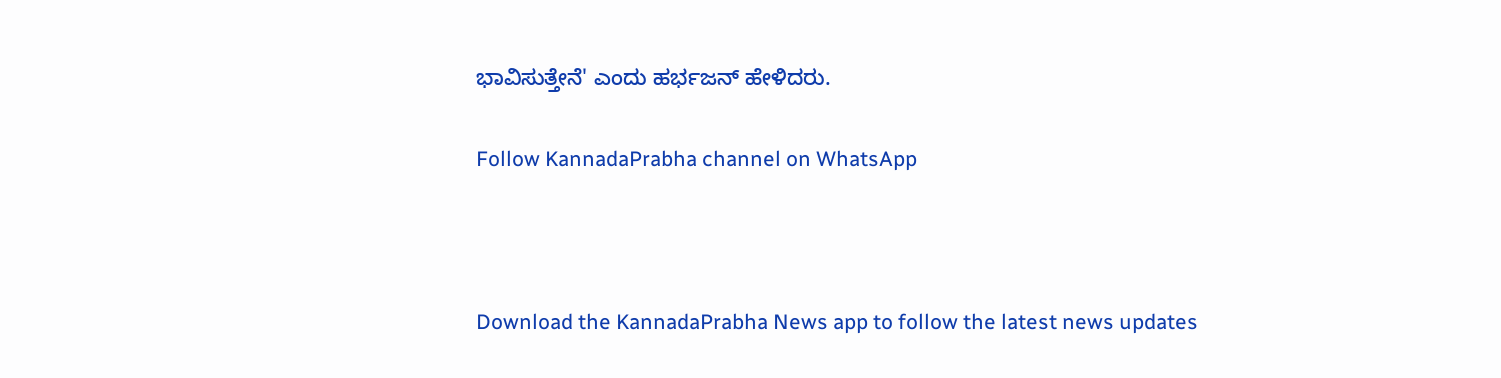ಭಾವಿಸುತ್ತೇನೆ' ಎಂದು ಹರ್ಭಜನ್ ಹೇಳಿದರು.

Follow KannadaPrabha channel on WhatsApp



Download the KannadaPrabha News app to follow the latest news updates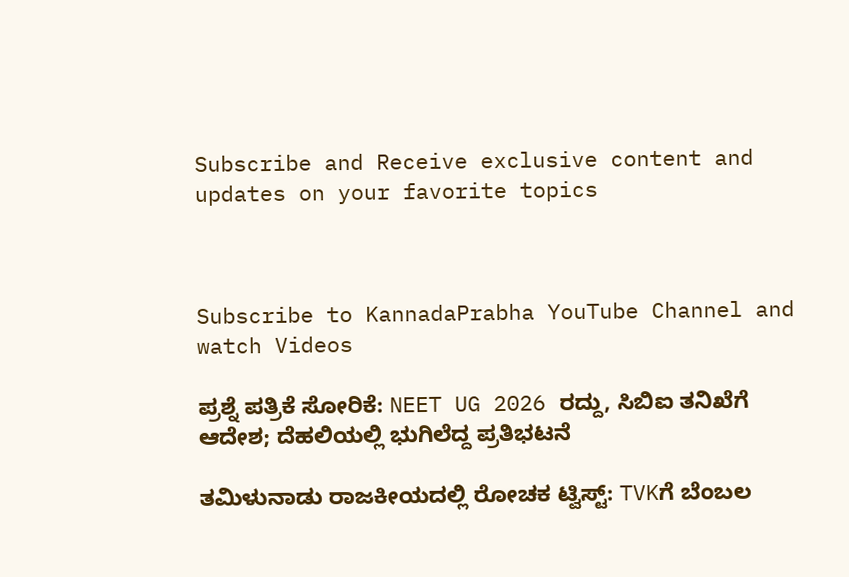Subscribe and Receive exclusive content and updates on your favorite topics



Subscribe to KannadaPrabha YouTube Channel and watch Videos

ಪ್ರಶ್ನೆ ಪತ್ರಿಕೆ ಸೋರಿಕೆ: NEET UG 2026 ರದ್ದು, ಸಿಬಿಐ ತನಿಖೆಗೆ ಆದೇಶ; ದೆಹಲಿಯಲ್ಲಿ ಭುಗಿಲೆದ್ದ ಪ್ರತಿಭಟನೆ

ತಮಿಳುನಾಡು ರಾಜಕೀಯದಲ್ಲಿ ರೋಚಕ ಟ್ವಿಸ್ಟ್: TVKಗೆ ಬೆಂಬಲ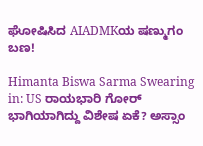ಘೋಷಿಸಿದ AIADMKಯ ಷಣ್ಮುಗಂ ಬಣ!

Himanta Biswa Sarma Swearing in: US ರಾಯಭಾರಿ ಗೋರ್ ಭಾಗಿಯಾಗಿದ್ದು ವಿಶೇಷ ಏಕೆ? ಅಸ್ಸಾಂ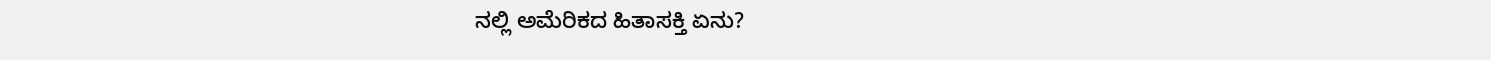ನಲ್ಲಿ ಅಮೆರಿಕದ ಹಿತಾಸಕ್ತಿ ಏನು?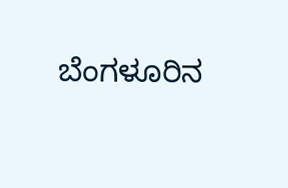ಬೆಂಗಳೂರಿನ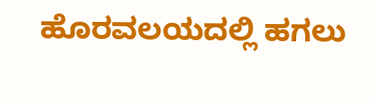ಹೊರವಲಯದಲ್ಲಿ ಹಗಲು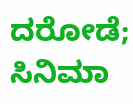ದರೋಡೆ; ಸಿನಿಮಾ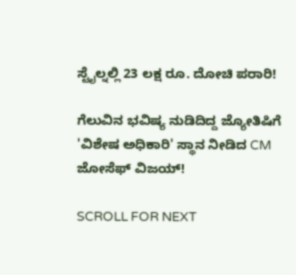ಸ್ಟೈಲ್ನಲ್ಲಿ 23 ಲಕ್ಷ ರೂ. ದೋಚಿ ಪರಾರಿ!

ಗೆಲುವಿನ ಭವಿಷ್ಯ ನುಡಿದಿದ್ದ ಜ್ಯೋತಿಷಿಗೆ 'ವಿಶೇಷ ಅಧಿಕಾರಿ' ಸ್ಥಾನ ನೀಡಿದ CM ಜೋಸೆಫ್ ವಿಜಯ್!

SCROLL FOR NEXT